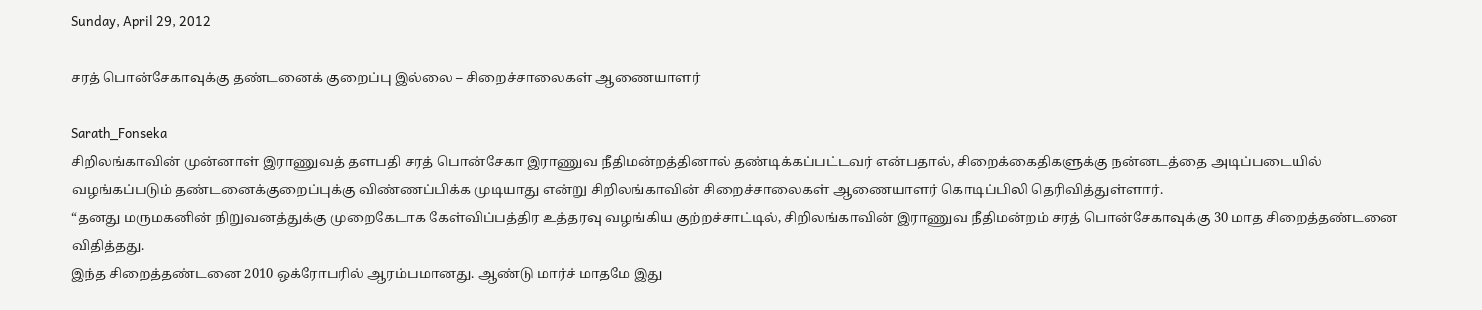Sunday, April 29, 2012

சரத் பொன்சேகாவுக்கு தண்டனைக் குறைப்பு இல்லை – சிறைச்சாலைகள் ஆணையாளர்

Sarath_Fonseka
சிறிலங்காவின் முன்னாள் இராணுவத் தளபதி சரத் பொன்சேகா இராணுவ நீதிமன்றத்தினால் தண்டிக்கப்பட்டவர் என்பதால், சிறைக்கைதிகளுக்கு நன்னடத்தை அடிப்படையில் வழங்கப்படும் தண்டனைக்குறைப்புக்கு விண்ணப்பிக்க முடியாது என்று சிறிலங்காவின் சிறைச்சாலைகள் ஆணையாளர் கொடிப்பிலி தெரிவித்துள்ளார்.
“தனது மருமகனின் நிறுவனத்துக்கு முறைகேடாக கேள்விப்பத்திர உத்தரவு வழங்கிய குற்றச்சாட்டில், சிறிலங்காவின் இராணுவ நீதிமன்றம் சரத் பொன்சேகாவுக்கு 30 மாத சிறைத்தண்டனை விதித்தது.
இந்த சிறைத்தண்டனை 2010 ஒக்ரோபரில் ஆரம்பமானது. ஆண்டு மார்ச் மாதமே இது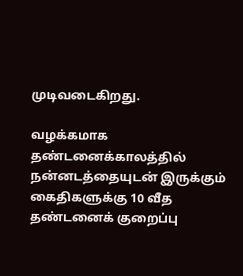முடிவடைகிறது.

வழக்கமாக தண்டனைக்காலத்தில் நன்னடத்தையுடன் இருக்கும் கைதிகளுக்கு 10 வீத தண்டனைக் குறைப்பு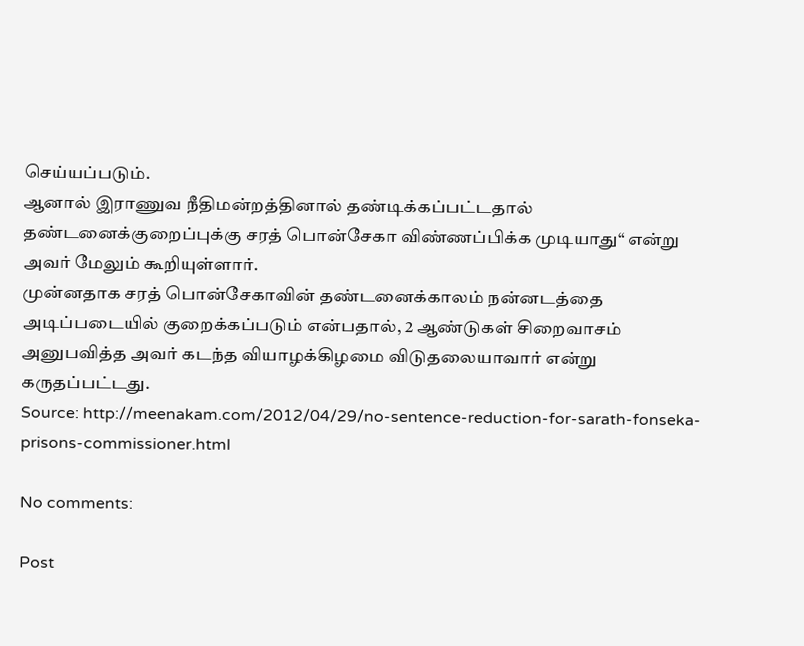செய்யப்படும்.
ஆனால் இராணுவ நீதிமன்றத்தினால் தண்டிக்கப்பட்டதால் தண்டனைக்குறைப்புக்கு சரத் பொன்சேகா விண்ணப்பிக்க முடியாது“ என்று அவர் மேலும் கூறியுள்ளார்.
முன்னதாக சரத் பொன்சேகாவின் தண்டனைக்காலம் நன்னடத்தை அடிப்படையில் குறைக்கப்படும் என்பதால், 2 ஆண்டுகள் சிறைவாசம் அனுபவித்த அவர் கடந்த வியாழக்கிழமை விடுதலையாவார் என்று கருதப்பட்டது.
Source: http://meenakam.com/2012/04/29/no-sentence-reduction-for-sarath-fonseka-prisons-commissioner.html

No comments:

Post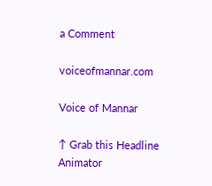a Comment

voiceofmannar.com

Voice of Mannar

↑ Grab this Headline Animator